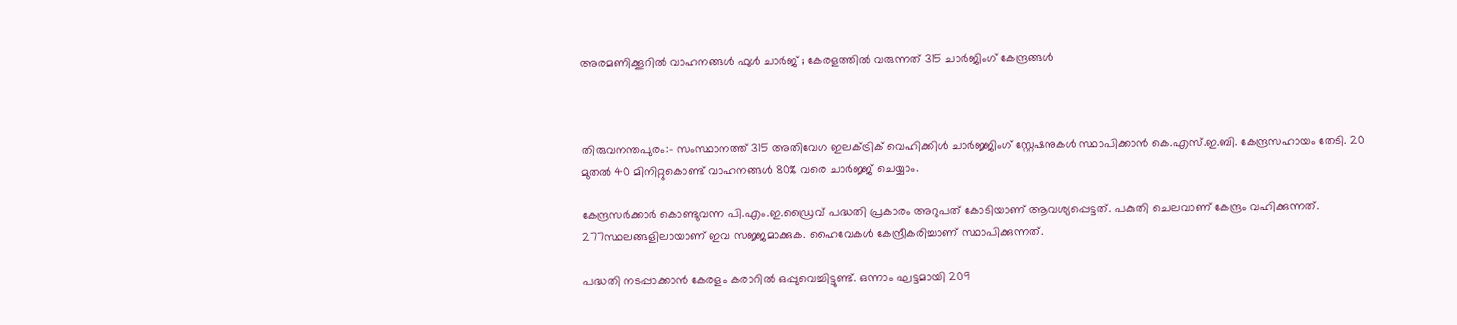അരമണിക്കൂറില്‍ വാഹനങ്ങള്‍ ഫുള്‍ ചാര്‍ജ് ; കേരളത്തില്‍ വരുന്നത് 315 ചാര്‍ജിംഗ് കേന്ദ്രങ്ങൾ



തിരുവനന്തപുരം:- സംസ്ഥാനത്ത് 315 അതിവേഗ ഇലക്‌ട്രിക് വെഹിക്കിള്‍ ചാര്‍ജ്ജിംഗ് സ്റ്റേഷനുകള്‍ സ്ഥാപിക്കാന്‍ കെ.എസ്.ഇ.ബി. കേന്ദ്രസഹായം തേടി. 20 മുതല്‍ 40 മിനിറ്റുകൊണ്ട് വാഹനങ്ങള്‍ 80% വരെ ചാര്‍ജ്ജ് ചെയ്യാം.

കേന്ദ്രസര്‍ക്കാര്‍ കൊണ്ടുവന്ന പി.എം.ഇ.ഡ്രൈവ് പദ്ധതി പ്രകാരം അറുപത് കോടിയാണ് ആവശ്യപ്പെട്ടത്. പകുതി ചെലവാണ് കേന്ദ്രം വഹിക്കുന്നത്. 277സ്ഥലങ്ങളിലായാണ് ഇവ സജ്ജമാക്കുക. ഹൈവേകള്‍ കേന്ദ്രീകരിച്ചാണ് സ്ഥാപിക്കുന്നത്.

പദ്ധതി നടപ്പാക്കാന്‍ കേരളം കരാറില്‍ ഒപ്പുവെച്ചിട്ടുണ്ട്. ഒന്നാം ഘട്ടമായി 209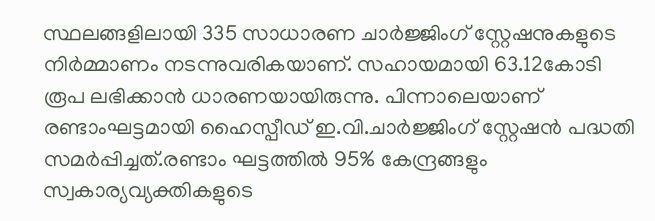സ്ഥലങ്ങളിലായി 335 സാധാരണ ചാര്‍ജ്ജിംഗ് സ്റ്റേഷനുകളുടെ നിര്‍മ്മാണം നടന്നുവരികയാണ്. സഹായമായി 63.12കോടി രൂപ ലഭിക്കാന്‍ ധാരണയായിരുന്നു. പിന്നാലെയാണ് രണ്ടാംഘട്ടമായി ഹൈസ്പീഡ് ഇ.വി.ചാര്‍ജ്ജിംഗ് സ്റ്റേഷന്‍ പദ്ധതി സമര്‍പ്പിച്ചത്.രണ്ടാം ഘട്ടത്തില്‍ 95% കേന്ദ്രങ്ങളും സ്വകാര്യവ്യക്തികളുടെ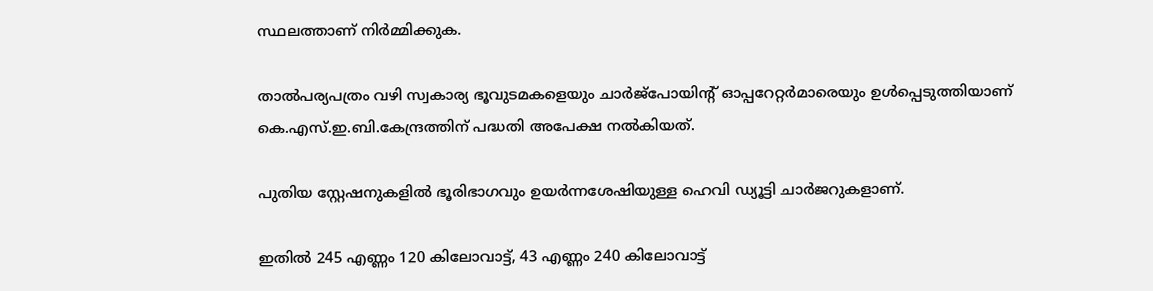സ്ഥലത്താണ് നിര്‍മ്മിക്കുക.

താല്‍പര്യപത്രം വഴി സ്വകാര്യ ഭൂവുടമകളെയും ചാര്‍ജ്പോയിന്റ് ഓപ്പറേറ്റര്‍മാരെയും ഉള്‍പ്പെടുത്തിയാണ് കെ.എസ്.ഇ.ബി.കേന്ദ്രത്തിന് പദ്ധതി അപേക്ഷ നല്‍കിയത്.

പുതിയ സ്റ്റേഷനുകളില്‍ ഭൂരിഭാഗവും ഉയര്‍ന്നശേഷിയുള്ള ഹെവി ഡ്യൂട്ടി ചാര്‍ജറുകളാണ്.

ഇതില്‍ 245 എണ്ണം 120 കിലോവാട്ട്, 43 എണ്ണം 240 കിലോവാട്ട്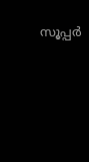സൂപ്പര്‍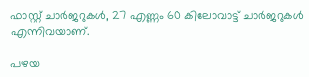ഫാസ്റ്റ് ചാര്‍ജറുകള്‍, 27 എണ്ണം 60 കിലോവാട്ട് ചാര്‍ജറുകള്‍ എന്നിവയാണ്.

പഴയ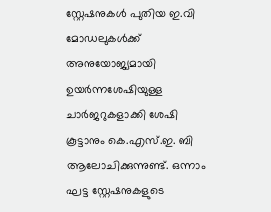സ്റ്റേഷനുകള്‍ പുതിയ ഇ.വി മോഡലുകള്‍ക്ക് അനുയോജ്യമായി ഉയര്‍ന്നശേഷിയുള്ള ചാര്‍ജറുകളാക്കി ശേഷി കൂട്ടാനും കെ.എസ്.ഇ. ബി ആലോചിക്കുന്നുണ്ട്. ഒന്നാം ഘട്ട സ്റ്റേഷനുകളുടെ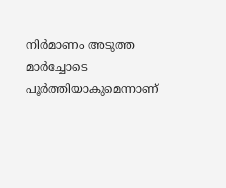നിര്‍മാണം അടുത്ത മാര്‍ച്ചോടെ പൂര്‍ത്തിയാകുമെന്നാണ്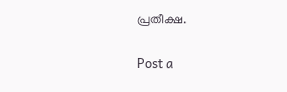പ്രതീക്ഷ.

Post a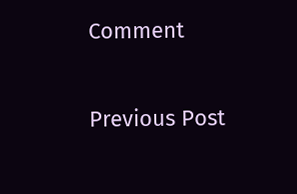Comment

Previous Post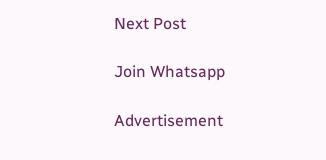Next Post

Join Whatsapp

Advertisement